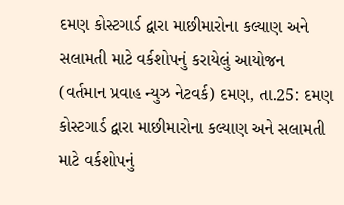દમણ કોસ્ટગાર્ડ દ્વારા માછીમારોના કલ્યાણ અને સલામતી માટે વર્કશોપનું કરાયેલું આયોજન
(વર્તમાન પ્રવાહ ન્યુઝ નેટવર્ક) દમણ, તા.25: દમણ કોસ્ટગાર્ડ દ્વારા માછીમારોના કલ્યાણ અને સલામતી માટે વર્કશોપનું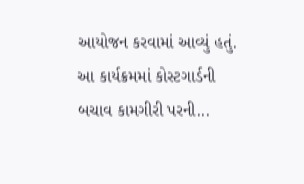આયોજન કરવામાં આવ્યું હતું. આ કાર્યક્રમમાં કોસ્ટગાર્ડની બચાવ કામગીરી પરની...